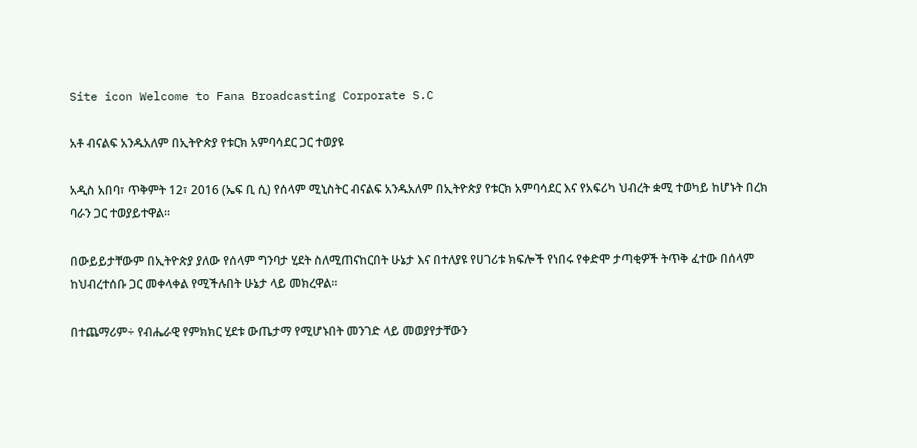Site icon Welcome to Fana Broadcasting Corporate S.C

አቶ ብናልፍ አንዱአለም በኢትዮጵያ የቱርክ አምባሳደር ጋር ተወያዩ

አዲስ አበባ፣ ጥቅምት 12፣ 2016 (ኤፍ ቢ ሲ) የሰላም ሚኒስትር ብናልፍ አንዱአለም በኢትዮጵያ የቱርክ አምባሳደር እና የአፍሪካ ህብረት ቋሚ ተወካይ ከሆኑት በረክ ባራን ጋር ተወያይተዋል፡፡

በውይይታቸውም በኢትዮጵያ ያለው የሰላም ግንባታ ሂደት ስለሚጠናከርበት ሁኔታ እና በተለያዩ የሀገሪቱ ክፍሎች የነበሩ የቀድሞ ታጣቂዎች ትጥቅ ፈተው በሰላም ከህብረተሰቡ ጋር መቀላቀል የሚችሉበት ሁኔታ ላይ መክረዋል።

በተጨማሪም÷ የብሔራዊ የምክክር ሂደቱ ውጤታማ የሚሆኑበት መንገድ ላይ መወያየታቸውን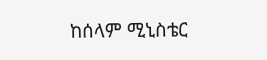ከሰላም ሚኒስቴር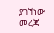ያገኘነው መረጃ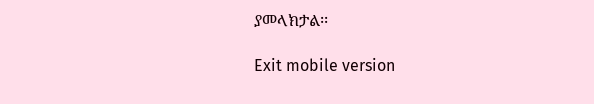ያመላክታል፡፡

Exit mobile version